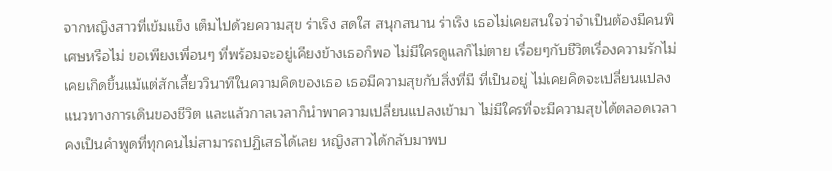จากหญิงสาวที่เข้มแข็ง เต็มไปด้วยความสุข ร่าเริง สดใส สนุกสนาน ร่าเริง เธอไม่เคยสนใจว่าจำเป็นต้องมีคนพิเศษหรือไม่ ขอเพียงเพื่อนๆ ที่พร้อมจะอยู่เคียงข้างเธอก็พอ ไม่มีใครดูแลก็ไม่ตาย เรื่อยๆกับชีวิตเรื่องความรักไม่เคยเกิดขึ้นแม้แต่สักเสี้ยววินาทีในความคิดของเธอ เธอมีความสุขกับสิ่งที่มี ที่เป็นอยู่ ไม่เคยคิดจะเปลี่ยนแปลงแนวทางการเดินของชีวิต และแล้วกาลเวลาก็นำพาความเปลี่ยนแปลงเข้ามา ไม่มีใครที่จะมีความสุขได้ตลอดเวลา คงเป็นคำพูดที่ทุกคนไม่สามารถปฏิเสธได้เลย หญิงสาวได้กลับมาพบ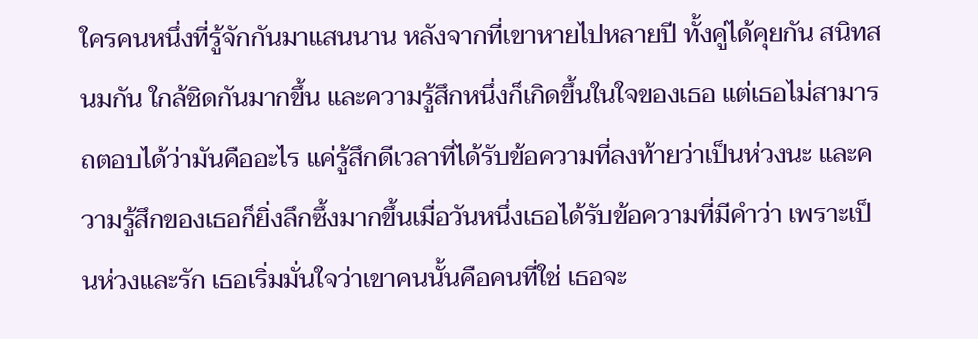ใครคนหนึ่งที่รู้จักกันมาแสนนาน หลังจากที่เขาหายไปหลายปี ทั้งคู่ได้คุยกัน สนิทสนมกัน ใกล้ชิดกันมากขึ้น และความรู้สึกหนึ่งก็เกิดขึ้นในใจของเธอ แต่เธอไม่สามารถตอบได้ว่ามันคืออะไร แค่รู้สึกดีเวลาที่ได้รับข้อความที่ลงท้ายว่าเป็นห่วงนะ และความรู้สึกของเธอก็ยิ่งลึกซึ้งมากขึ้นเมื่อวันหนึ่งเธอได้รับข้อความที่มีคำว่า เพราะเป็นห่วงและรัก เธอเริ่มมั่นใจว่าเขาคนนั้นคือคนที่ใช่ เธอจะ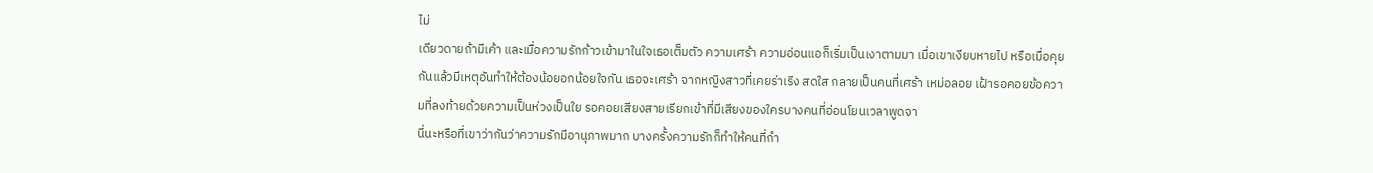ไม่
เดียวดายถ้ามีเค้า และเมื่อความรักก้าวเข้ามาในใจเธอเต็มตัว ความเศร้า ความอ่อนแอก็เริ่มเป็นเงาตามมา เมื่อเขาเงียบหายไป หรือเมื่อคุยกันแล้วมีเหตุอันทำให้ต้องน้อยอกน้อยใจกัน เธอจะเศร้า จากหญิงสาวที่เคยร่าเริง สดใส กลายเป็นคนที่เศร้า เหม่อลอย เฝ้ารอคอยข้อความที่ลงท้ายด้วยความเป็นห่วงเป็นใย รอคอยเสียงสายเรียกเข้าที่มีเสียงของใครบางคนที่อ่อนโยนเวลาพูดจา
นี่นะหรือที่เขาว่ากันว่าความรักมีอานุภาพมาก บางครั้งความรักก็ทำให้คนที่กำ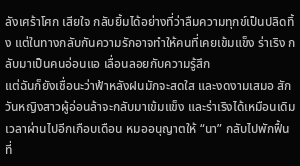ลังเศร้าโศก เสียใจ กลับยิ้มได้อย่างที่ว่าลืมความทุกข์เป็นปลิดทิ้ง แต่ในทางกลับกันความรักอาจทำให้คนที่เคยเข้มแข็ง ร่าเริง กลับมาเป็นคนอ่อนแอ เลื่อนลอยกับความรู้สึก
แต่ฉันก็ยังเชื่อนะว่าฟ้าหลังฝนมักจะสดใส และงดงามเสมอ สักวันหญิงสาวผู้อ่อนล้าจะกลับมาเข้มแข็ง และร่าเริงได้เหมือนเดิม
เวลาผ่านไปอีกเกือบเดือน หมออนุญาตให้ “นา” กลับไปพักฟื้นที่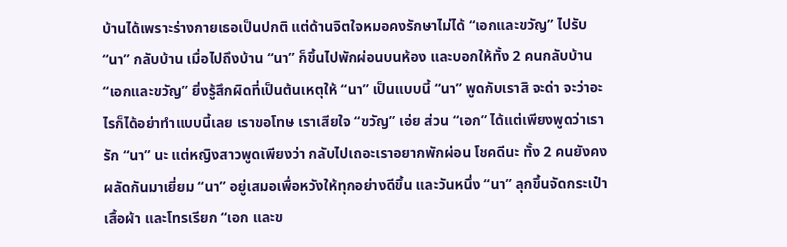บ้านได้เพราะร่างกายเธอเป็นปกติ แต่ด้านจิตใจหมอคงรักษาไม่ได้ “เอกและขวัญ” ไปรับ “นา” กลับบ้าน เมื่อไปถึงบ้าน “นา” ก็ขึ้นไปพักผ่อนบนห้อง และบอกให้ทั้ง 2 คนกลับบ้าน “เอกและขวัญ” ยิ่งรู้สึกผิดที่เป็นต้นเหตุให้ “นา” เป็นแบบนี้ “นา” พูดกับเราสิ จะด่า จะว่าอะไรก็ได้อย่าทำแบบนี้เลย เราขอโทษ เราเสียใจ “ขวัญ” เอ่ย ส่วน “เอก” ได้แต่เพียงพูดว่าเรารัก “นา” นะ แต่หญิงสาวพูดเพียงว่า กลับไปเถอะเราอยากพักผ่อน โชคดีนะ ทั้ง 2 คนยังคงผลัดกันมาเยี่ยม “นา” อยู่เสมอเพื่อหวังให้ทุกอย่างดีขึ้น และวันหนึ่ง “นา” ลุกขึ้นจัดกระเป๋าเสื้อผ้า และโทรเรียก “เอก และข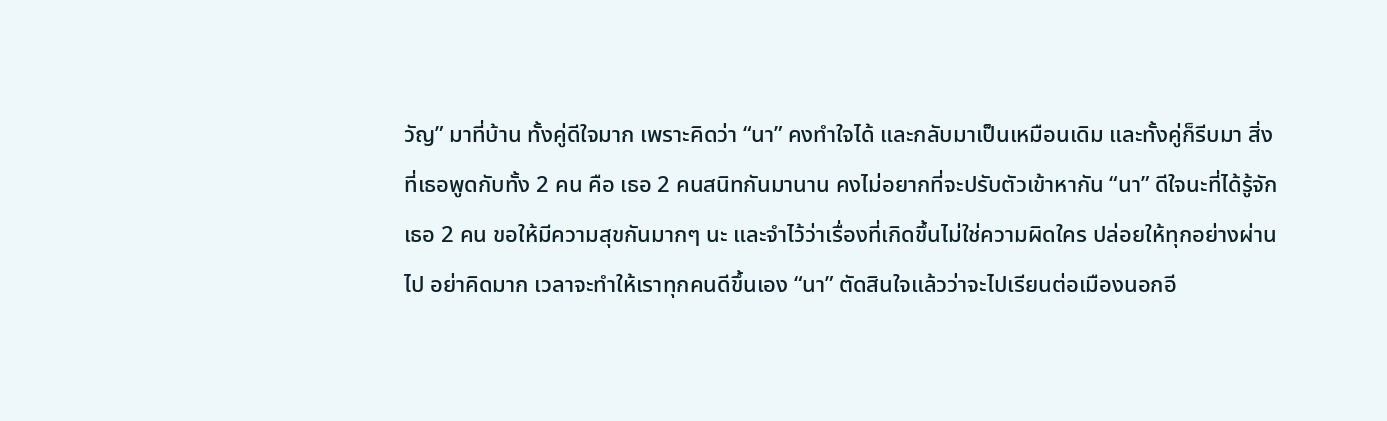วัญ” มาที่บ้าน ทั้งคู่ดีใจมาก เพราะคิดว่า “นา” คงทำใจได้ และกลับมาเป็นเหมือนเดิม และทั้งคู่ก็รีบมา สิ่งที่เธอพูดกับทั้ง 2 คน คือ เธอ 2 คนสนิทกันมานาน คงไม่อยากที่จะปรับตัวเข้าหากัน “นา” ดีใจนะที่ได้รู้จักเธอ 2 คน ขอให้มีความสุขกันมากๆ นะ และจำไว้ว่าเรื่องที่เกิดขึ้นไม่ใช่ความผิดใคร ปล่อยให้ทุกอย่างผ่านไป อย่าคิดมาก เวลาจะทำให้เราทุกคนดีขึ้นเอง “นา” ตัดสินใจแล้วว่าจะไปเรียนต่อเมืองนอกอี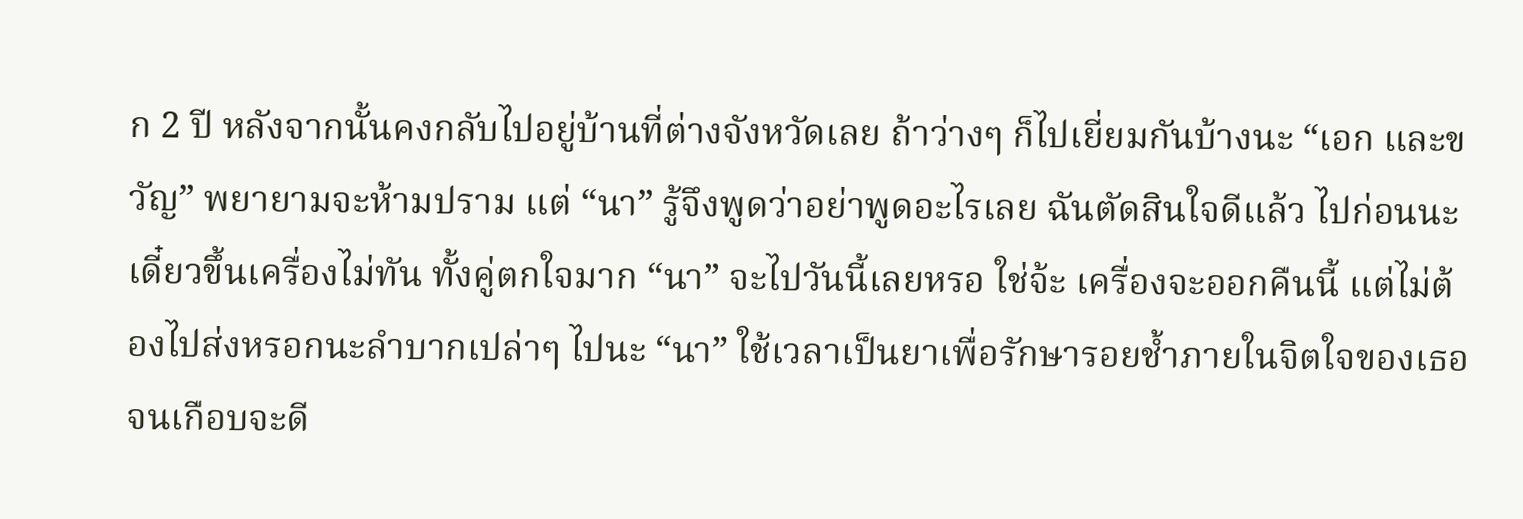ก 2 ปี หลังจากนั้นคงกลับไปอยู่บ้านที่ต่างจังหวัดเลย ถ้าว่างๆ ก็ไปเยี่ยมกันบ้างนะ “เอก และขวัญ” พยายามจะห้ามปราม แต่ “นา” รู้จึงพูดว่าอย่าพูดอะไรเลย ฉันตัดสินใจดีแล้ว ไปก่อนนะ เดี๋ยวขึ้นเครื่องไม่ทัน ทั้งคู่ตกใจมาก “นา” จะไปวันนี้เลยหรอ ใช่จ้ะ เครื่องจะออกคืนนี้ แต่ไม่ต้องไปส่งหรอกนะลำบากเปล่าๆ ไปนะ “นา” ใช้เวลาเป็นยาเพื่อรักษารอยช้ำภายในจิตใจของเธอจนเกือบจะดี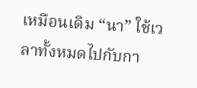เหมือนเดิม “นา” ใช้เวลาทั้งหมดไปกับกา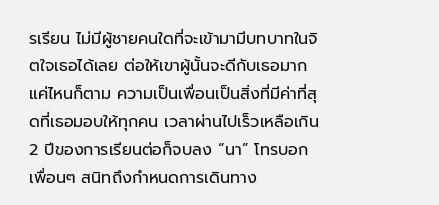รเรียน ไม่มีผู้ชายคนใดที่จะเข้ามามีบทบาทในจิตใจเธอได้เลย ต่อให้เขาผู้นั้นจะดีกับเธอมากแค่ไหนก็ตาม ความเป็นเพื่อนเป็นสิ่งที่มีค่าที่สุดที่เธอมอบให้ทุกคน เวลาผ่านไปเร็วเหลือเกิน 2 ปีของการเรียนต่อก็จบลง “นา” โทรบอกเพื่อนๆ สนิทถึงกำหนดการเดินทาง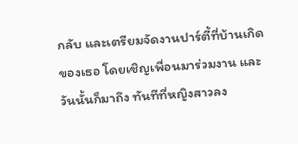กลับ และเตรียมจัดงานปาร์ตี้ที่บ้านเกิดของเธอ โดยเชิญเพื่อนมาร่วมงาน และวันนั้นก็มาถึง ทันทีที่หญิงสาวลง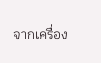จากเครื่อง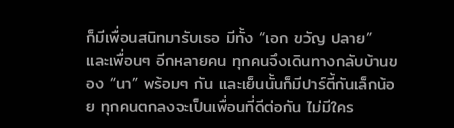ก็มีเพื่อนสนิทมารับเธอ มีทั้ง “เอก ขวัญ ปลาย” และเพื่อนๆ อีกหลายคน ทุกคนจึงเดินทางกลับบ้านของ “นา” พร้อมๆ กัน และเย็นนั้นก็มีปาร์ตี้กันเล็กน้อย ทุกคนตกลงจะเป็นเพื่อนที่ดีต่อกัน ไม่มีใคร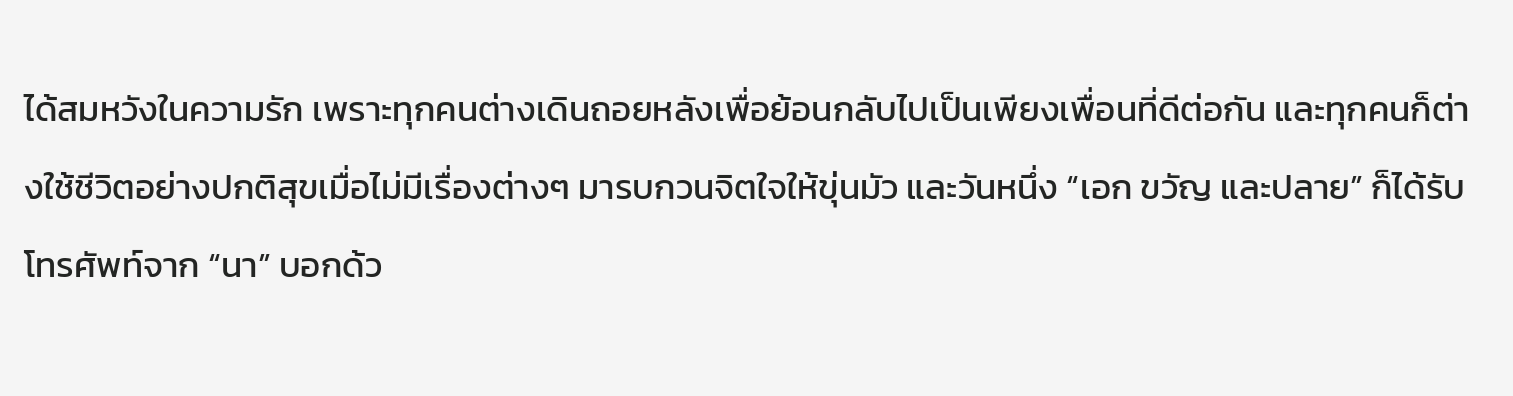ได้สมหวังในความรัก เพราะทุกคนต่างเดินถอยหลังเพื่อย้อนกลับไปเป็นเพียงเพื่อนที่ดีต่อกัน และทุกคนก็ต่างใช้ชีวิตอย่างปกติสุขเมื่อไม่มีเรื่องต่างๆ มารบกวนจิตใจให้ขุ่นมัว และวันหนึ่ง “เอก ขวัญ และปลาย” ก็ได้รับโทรศัพท์จาก “นา” บอกด้ว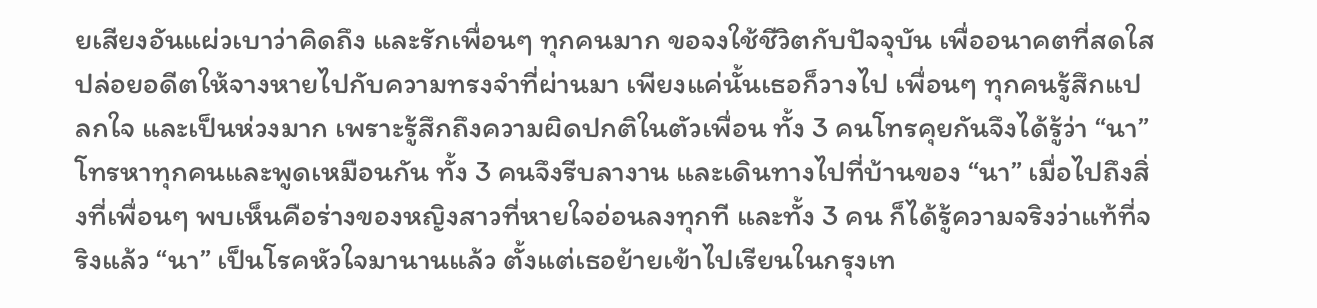ยเสียงอันแผ่วเบาว่าคิดถึง และรักเพื่อนๆ ทุกคนมาก ขอจงใช้ชีวิตกับปัจจุบัน เพื่ออนาคตที่สดใส ปล่อยอดีตให้จางหายไปกับความทรงจำที่ผ่านมา เพียงแค่นั้นเธอก็วางไป เพื่อนๆ ทุกคนรู้สึกแปลกใจ และเป็นห่วงมาก เพราะรู้สึกถึงความผิดปกติในตัวเพื่อน ทั้ง 3 คนโทรคุยกันจึงได้รู้ว่า “นา” โทรหาทุกคนและพูดเหมือนกัน ทั้ง 3 คนจึงรีบลางาน และเดินทางไปที่บ้านของ “นา” เมื่อไปถึงสิ่งที่เพื่อนๆ พบเห็นคือร่างของหญิงสาวที่หายใจอ่อนลงทุกที และทั้ง 3 คน ก็ได้รู้ความจริงว่าแท้ที่จริงแล้ว “นา” เป็นโรคหัวใจมานานแล้ว ตั้งแต่เธอย้ายเข้าไปเรียนในกรุงเท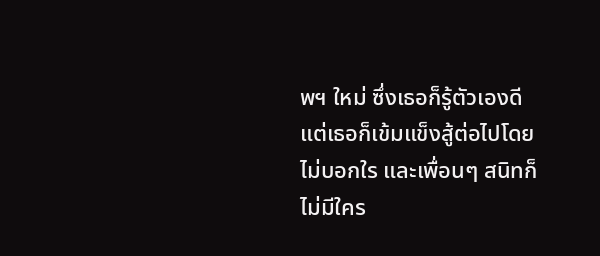พฯ ใหม่ ซึ่งเธอก็รู้ตัวเองดี แต่เธอก็เข้มแข็งสู้ต่อไปโดยไม่บอกใร และเพื่อนๆ สนิทก็ไม่มีใคร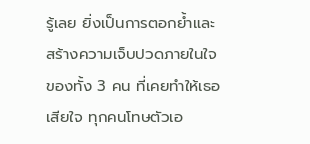รู้เลย ยิ่งเป็นการตอกย้ำและสร้างความเจ็บปวดภายในใจของทั้ง 3 คน ที่เคยทำให้เธอเสียใจ ทุกคนโทษตัวเอ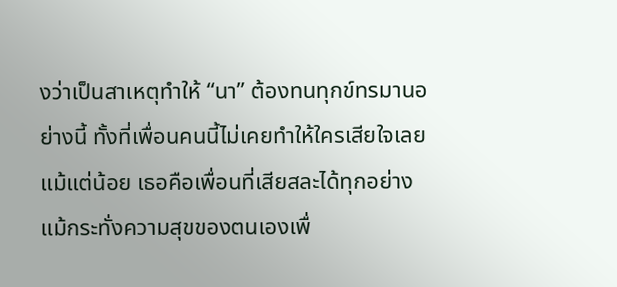งว่าเป็นสาเหตุทำให้ “นา” ต้องทนทุกข์ทรมานอย่างนี้ ทั้งที่เพื่อนคนนี้ไม่เคยทำให้ใครเสียใจเลยแม้แต่น้อย เธอคือเพื่อนที่เสียสละได้ทุกอย่าง แม้กระทั่งความสุขของตนเองเพื่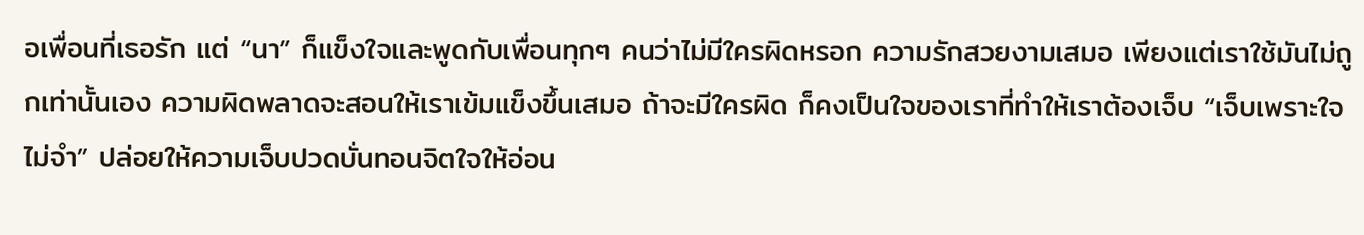อเพื่อนที่เธอรัก แต่ “นา” ก็แข็งใจและพูดกับเพื่อนทุกๆ คนว่าไม่มีใครผิดหรอก ความรักสวยงามเสมอ เพียงแต่เราใช้มันไม่ถูกเท่านั้นเอง ความผิดพลาดจะสอนให้เราเข้มแข็งขึ้นเสมอ ถ้าจะมีใครผิด ก็คงเป็นใจของเราที่ทำให้เราต้องเจ็บ “เจ็บเพราะใจไม่จำ” ปล่อยให้ความเจ็บปวดบั่นทอนจิตใจให้อ่อน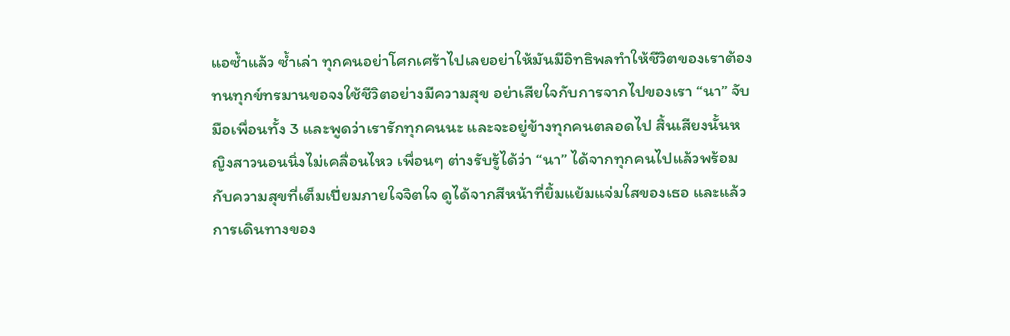แอซ้ำแล้ว ซ้ำเล่า ทุกคนอย่าโศกเศร้าไปเลยอย่าให้มันมีอิทธิพลทำให้ชีวิตของเราต้องทนทุกข์ทรมานขอจงใช้ชีวิตอย่างมีความสุข อย่าเสียใจกับการจากไปของเรา “นา” จับมือเพื่อนทั้ง 3 และพูดว่าเรารักทุกคนนะ และจะอยู่ข้างทุกคนตลอดไป สิ้นเสียงนั้นหญิงสาวนอนนิ่งไม่เคลื่อนไหว เพื่อนๆ ต่างรับรู้ได้ว่า “นา” ได้จากทุกคนไปแล้วพร้อมกับความสุขที่เต็มเปี่ยมภายใจจิตใจ ดูได้จากสีหน้าที่ยิ้มแย้มแจ่มใสของเธอ และแล้วการเดินทางของ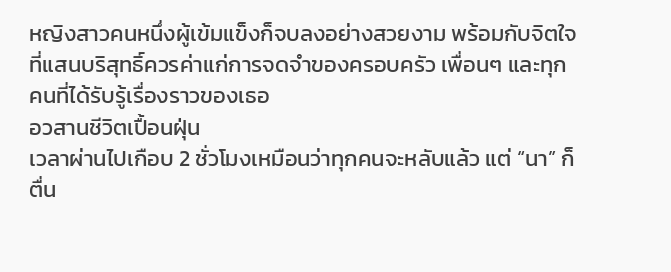หญิงสาวคนหนึ่งผู้เข้มแข็งก็จบลงอย่างสวยงาม พร้อมกับจิตใจที่แสนบริสุทธิ์ควรค่าแก่การจดจำของครอบครัว เพื่อนๆ และทุกคนที่ได้รับรู้เรื่องราวของเธอ
อวสานชีวิตเปื้อนฝุ่น
เวลาผ่านไปเกือบ 2 ชั่วโมงเหมือนว่าทุกคนจะหลับแล้ว แต่ “นา” ก็ตื่น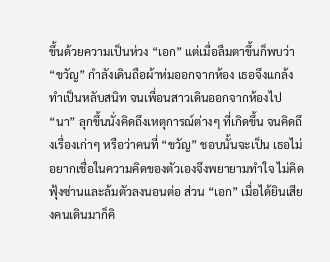ขึ้นด้วยความเป็นห่วง “เอก” แต่เมื่อลืมตาขึ้นก็พบว่า “ขวัญ” กำลังเดินถือผ้าห่มออกจากห้อง เธอจึงแกล้งทำเป็นหลับสนิท จนเพื่อนสาวเดินออกจากห้องไป “นา” ลุกขึ้นนั่งคิดถึงเหตุการณ์ต่างๆ ที่เกิดขึ้น จนคิดถึงเรื่องเก่าๆ หรือว่าคนที่ “ขวัญ” ชอบนั้นจะเป็น เธอไม่อยากเชื่อในความคิดของตัวเองจึงพยายามทำใจ ไม่คิดฟุ้งซ่านและล้มตัวลงนอนต่อ ส่วน “เอก” เมื่อได้ยินเสียงคนเดินมาก็คิ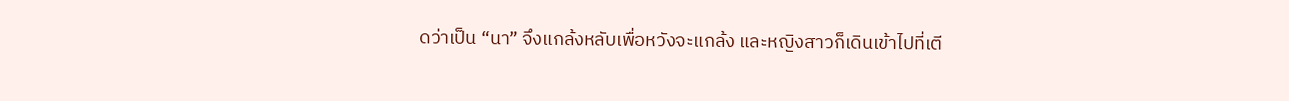ดว่าเป็น “นา” จึงแกล้งหลับเพื่อหวังจะแกล้ง และหญิงสาวก็เดินเข้าไปที่เตี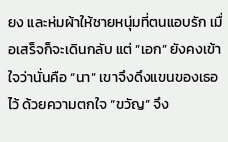ยง และห่มผ้าให้ชายหนุ่มที่ตนแอบรัก เมื่อเสร็จก็จะเดินกลับ แต่ “เอก” ยังคงเข้าใจว่านั่นคือ “นา” เขาจึงดึงแขนของเธอไว้ ด้วยความตกใจ “ขวัญ” จึง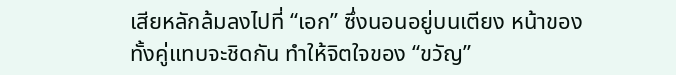เสียหลักล้มลงไปที่ “เอก” ซึ่งนอนอยู่บนเตียง หน้าของทั้งคู่แทบจะชิดกัน ทำให้จิตใจของ “ขวัญ”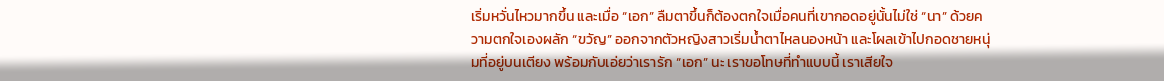เริ่มหวั่นไหวมากขึ้น และเมื่อ “เอก” ลืมตาขึ้นก็ต้องตกใจเมื่อคนที่เขากอดอยู่นั้นไม่ใช่ “นา” ด้วยความตกใจเองผลัก “ขวัญ” ออกจากตัวหญิงสาวเริ่มน้ำตาไหลนองหน้า และโผลเข้าไปกอดชายหนุ่มที่อยู่บนเตียง พร้อมกับเอ่ยว่าเรารัก “เอก” นะ เราขอโทษที่ทำแบบนี้ เราเสียใจ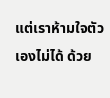แต่เราห้ามใจตัวเองไม่ได้ ด้วย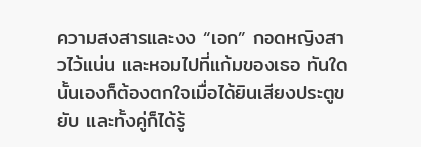ความสงสารและงง “เอก” กอดหญิงสาวไว้แน่น และหอมไปที่แก้มของเธอ ทันใดนั้นเองก็ต้องตกใจเมื่อได้ยินเสียงประตูขยับ และทั้งคู่ก็ได้รู้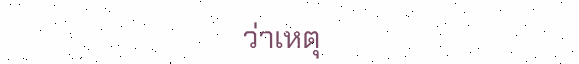ว่าเหตุ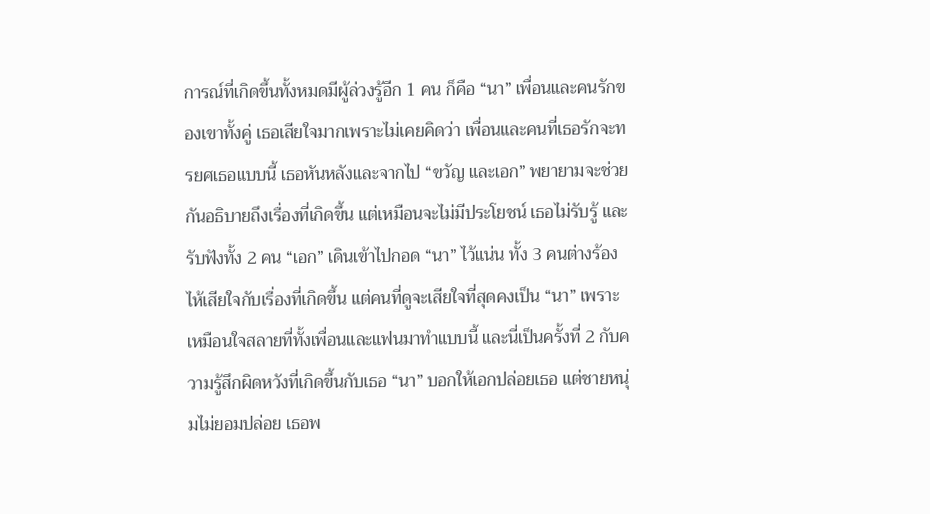การณ์ที่เกิดขึ้นทั้งหมดมีผู้ล่วงรู้อีก 1 คน ก็คือ “นา” เพื่อนและคนรักของเขาทั้งคู่ เธอเสียใจมากเพราะไม่เคยคิดว่า เพื่อนและคนที่เธอรักจะทรยศเธอแบบนี้ เธอหันหลังและจากไป “ขวัญ และเอก” พยายามจะช่วยกันอธิบายถึงเรื่องที่เกิดขึ้น แต่เหมือนจะไม่มีประโยชน์ เธอไม่รับรู้ และรับฟังทั้ง 2 คน “เอก” เดินเข้าไปกอด “นา” ไว้แน่น ทั้ง 3 คนต่างร้องไห้เสียใจกับเรื่องที่เกิดขึ้น แต่คนที่ดูจะเสียใจที่สุดคงเป็น “นา” เพราะเหมือนใจสลายที่ทั้งเพื่อนและแฟนมาทำแบบนี้ และนี่เป็นครั้งที่ 2 กับความรู้สึกผิดหวังที่เกิดขึ้นกับเธอ “นา” บอกให้เอกปล่อยเธอ แต่ชายหนุ่มไม่ยอมปล่อย เธอพ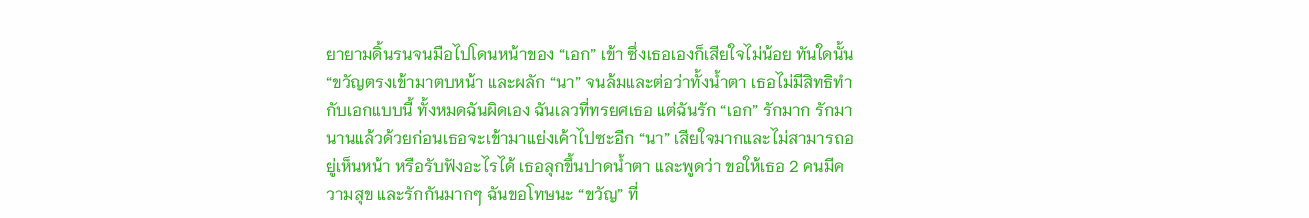ยายามดิ้นรนจนมือไปโดนหน้าของ “เอก” เข้า ซึ่งเธอเองก็เสียใจไม่น้อย ทันใดนั้น “ขวัญตรงเข้ามาตบหน้า และผลัก “นา” จนล้มและต่อว่าทั้งน้ำตา เธอไม่มีสิทธิทำกับเอกแบบนี้ ทั้งหมดฉันผิดเอง ฉันเลวที่ทรยศเธอ แต่ฉันรัก “เอก” รักมาก รักมานานแล้วด้วยก่อนเธอจะเข้ามาแย่งเค้าไปซะอีก “นา” เสียใจมากและไม่สามารถอยู่เห็นหน้า หรือรับฟังอะไรได้ เธอลุกขึ้นปาดน้ำตา และพูดว่า ขอให้เธอ 2 คนมีความสุข และรักกันมากๆ ฉันขอโทษนะ “ขวัญ” ที่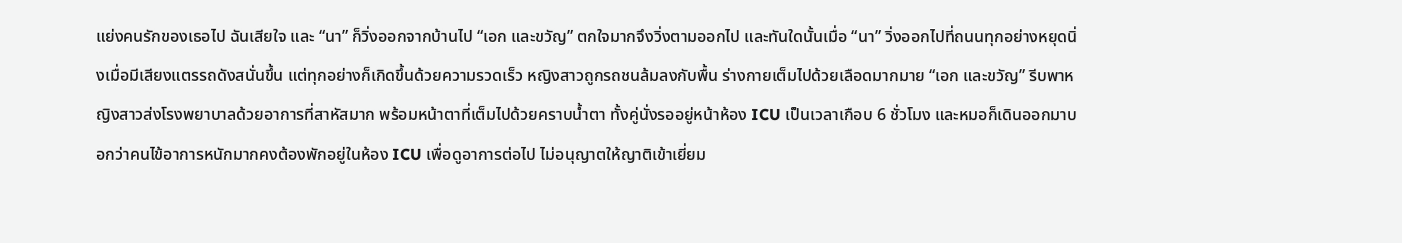แย่งคนรักของเธอไป ฉันเสียใจ และ “นา” ก็วิ่งออกจากบ้านไป “เอก และขวัญ” ตกใจมากจึงวิ่งตามออกไป และทันใดนั้นเมื่อ “นา” วิ่งออกไปที่ถนนทุกอย่างหยุดนิ่งเมื่อมีเสียงแตรรถดังสนั่นขึ้น แต่ทุกอย่างก็เกิดขึ้นด้วยความรวดเร็ว หญิงสาวถูกรถชนล้มลงกับพื้น ร่างกายเต็มไปด้วยเลือดมากมาย “เอก และขวัญ” รีบพาหญิงสาวส่งโรงพยาบาลด้วยอาการที่สาหัสมาก พร้อมหน้าตาที่เต็มไปด้วยคราบน้ำตา ทั้งคู่นั่งรออยู่หน้าห้อง ICU เป็นเวลาเกือบ 6 ชั่วโมง และหมอก็เดินออกมาบอกว่าคนไข้อาการหนักมากคงต้องพักอยู่ในห้อง ICU เพื่อดูอาการต่อไป ไม่อนุญาตให้ญาติเข้าเยี่ยม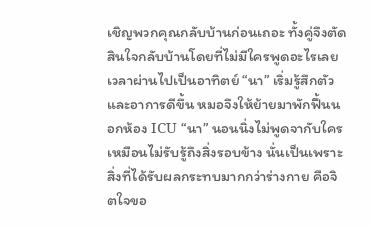เชิญพวกคุณกลับบ้านก่อนเถอะ ทั้งคู่จึงตัดสินใจกลับบ้านโดยที่ไม่มีใครพูดอะไรเลย เวลาผ่านไปเป็นอาทิตย์ “นา” เริ่มรู้สึกตัวและอาการดีขึ้น หมอจึงให้ย้ายมาพักฟื้นนอกห้อง ICU “นา” นอนนิ่งไม่พูดจากับใคร เหมือนไม่รับรู้ถึงสิ่งรอบข้าง นั่นเป็นเพราะสิ่งที่ได้รับผลกระทบมากกว่าร่างกาย คือจิตใจขอ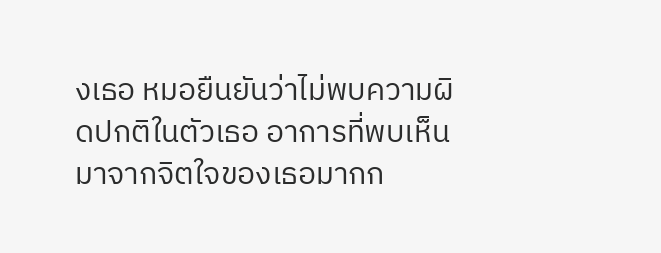งเธอ หมอยืนยันว่าไม่พบความผิดปกติในตัวเธอ อาการที่พบเห็นมาจากจิตใจของเธอมากก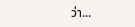ว่า...